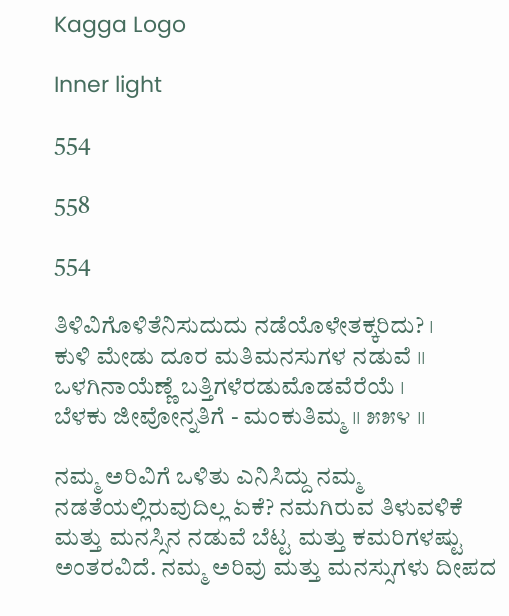Kagga Logo

Inner light

554

558

554

ತಿಳಿವಿಗೊಳಿತೆನಿಸುದುದು ನಡೆಯೊಳೇತಕ್ಕರಿದು? ।
ಕುಳಿ ಮೇಡು ದೂರ ಮತಿಮನಸುಗಳ ನಡುವೆ ॥
ಒಳಗಿನಾಯೆಣ್ಣೆ ಬತ್ತಿಗಳೆರಡುಮೊಡವೆರೆಯೆ ।
ಬೆಳಕು ಜೀವೋನ್ನತಿಗೆ - ಮಂಕುತಿಮ್ಮ ॥ ೫೫೪ ॥

ನಮ್ಮ ಅರಿವಿಗೆ ಒಳಿತು ಎನಿಸಿದ್ದು ನಮ್ಮ ನಡತೆಯಲ್ಲಿರುವುದಿಲ್ಲ ಏಕೆ? ನಮಗಿರುವ ತಿಳುವಳಿಕೆ ಮತ್ತು ಮನಸ್ಸಿನ ನಡುವೆ ಬೆಟ್ಟ ಮತ್ತು ಕಮರಿಗಳಷ್ಟು ಅಂತರವಿದೆ. ನಮ್ಮ ಅರಿವು ಮತ್ತು ಮನಸ್ಸುಗಳು ದೀಪದ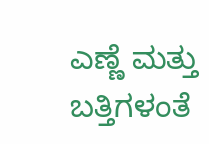ಎಣ್ಣೆ ಮತ್ತು ಬತ್ತಿಗಳಂತೆ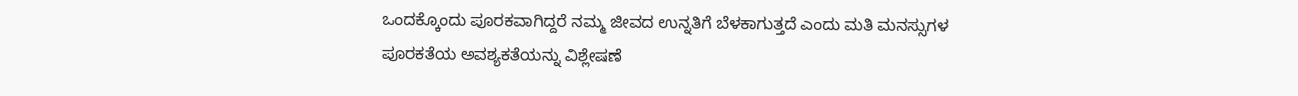ಒಂದಕ್ಕೊಂದು ಪೂರಕವಾಗಿದ್ದರೆ ನಮ್ಮ ಜೀವದ ಉನ್ನತಿಗೆ ಬೆಳಕಾಗುತ್ತದೆ ಎಂದು ಮತಿ ಮನಸ್ಸುಗಳ ಪೂರಕತೆಯ ಅವಶ್ಯಕತೆಯನ್ನು ವಿಶ್ಲೇಷಣೆ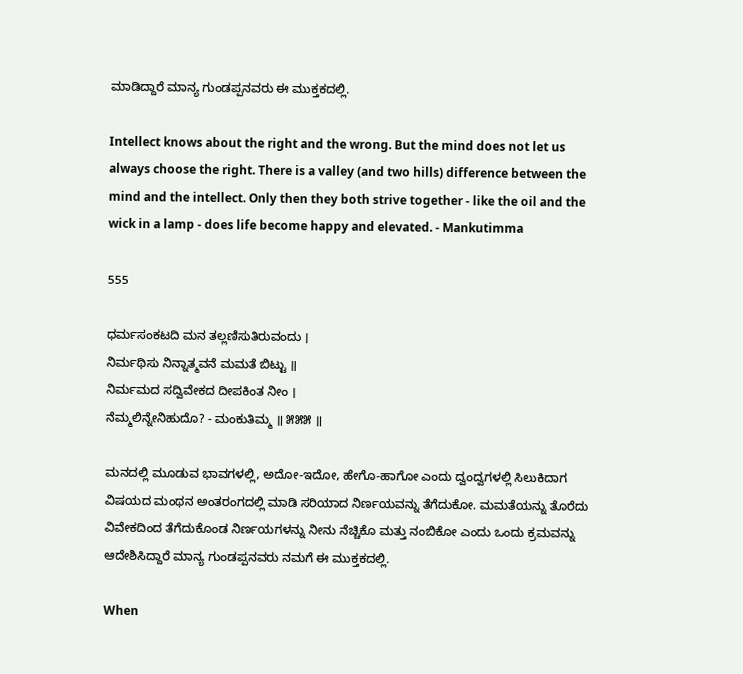ಮಾಡಿದ್ದಾರೆ ಮಾನ್ಯ ಗುಂಡಪ್ಪನವರು ಈ ಮುಕ್ತಕದಲ್ಲಿ.

Intellect knows about the right and the wrong. But the mind does not let us always choose the right. There is a valley (and two hills) difference between the mind and the intellect. Only then they both strive together - like the oil and the wick in a lamp - does life become happy and elevated. - Mankutimma

555

ಧರ್ಮಸಂಕಟದಿ ಮನ ತಲ್ಲಣಿಸುತಿರುವಂದು ।
ನಿರ್ಮಥಿಸು ನಿನ್ನಾತ್ಮವನೆ ಮಮತೆ ಬಿಟ್ಟು ॥
ನಿರ್ಮಮದ ಸದ್ವಿವೇಕದ ದೀಪಕಿಂತ ನೀಂ ।
ನೆಮ್ಮಲಿನ್ನೇನಿಹುದೊ? - ಮಂಕುತಿಮ್ಮ ॥ ೫೫೫ ॥

ಮನದಲ್ಲಿ ಮೂಡುವ ಭಾವಗಳಲ್ಲಿ, ಅದೋ-ಇದೋ, ಹೇಗೊ-ಹಾಗೋ ಎಂದು ದ್ವಂದ್ವಗಳಲ್ಲಿ ಸಿಲುಕಿದಾಗ ವಿಷಯದ ಮಂಥನ ಅಂತರಂಗದಲ್ಲಿ ಮಾಡಿ ಸರಿಯಾದ ನಿರ್ಣಯವನ್ನು ತೆಗೆದುಕೋ. ಮಮತೆಯನ್ನು ತೊರೆದು ವಿವೇಕದಿಂದ ತೆಗೆದುಕೊಂಡ ನಿರ್ಣಯಗಳನ್ನು ನೀನು ನೆಚ್ಚಿಕೊ ಮತ್ತು ನಂಬಿಕೋ ಎಂದು ಒಂದು ಕ್ರಮವನ್ನು ಆದೇಶಿಸಿದ್ದಾರೆ ಮಾನ್ಯ ಗುಂಡಪ್ಪನವರು ನಮಗೆ ಈ ಮುಕ್ತಕದಲ್ಲಿ.

When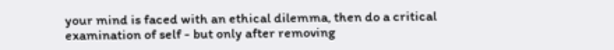your mind is faced with an ethical dilemma, then do a critical examination of self - but only after removing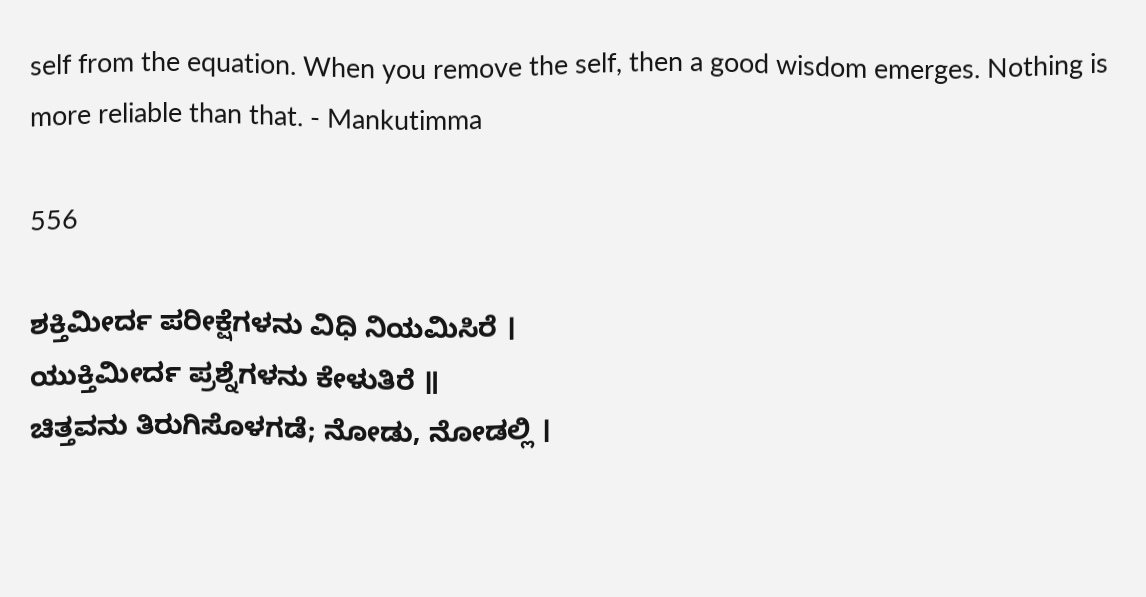self from the equation. When you remove the self, then a good wisdom emerges. Nothing is more reliable than that. - Mankutimma

556

ಶಕ್ತಿಮೀರ್ದ ಪರೀಕ್ಷೆಗಳನು ವಿಧಿ ನಿಯಮಿಸಿರೆ ।
ಯುಕ್ತಿಮೀರ್ದ ಪ್ರಶ್ನೆಗಳನು ಕೇಳುತಿರೆ ॥
ಚಿತ್ತವನು ತಿರುಗಿಸೊಳಗಡೆ; ನೋಡು, ನೋಡಲ್ಲಿ ।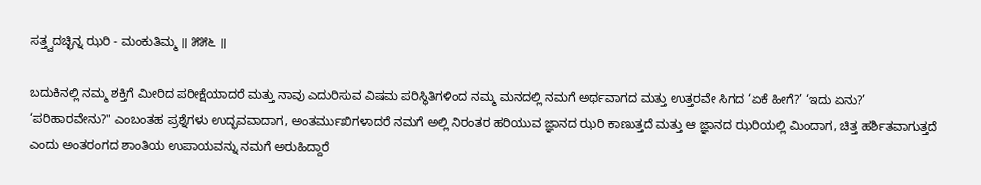ಸತ್ತ್ವದಚ್ಛಿನ್ನ ಝರಿ - ಮಂಕುತಿಮ್ಮ ॥ ೫೫೬ ॥

ಬದುಕಿನಲ್ಲಿ ನಮ್ಮ ಶಕ್ತಿಗೆ ಮೀರಿದ ಪರೀಕ್ಷೆಯಾದರೆ ಮತ್ತು ನಾವು ಎದುರಿಸುವ ವಿಷಮ ಪರಿಸ್ಥಿತಿಗಳಿಂದ ನಮ್ಮ ಮನದಲ್ಲಿ ನಮಗೆ ಅರ್ಥವಾಗದ ಮತ್ತು ಉತ್ತರವೇ ಸಿಗದ ‘ಏಕೆ ಹೀಗೆ?’ ‘ಇದು ಏನು?’ ‘ಪರಿಹಾರವೇನು?" ಎಂಬಂತಹ ಪ್ರಶ್ನೆಗಳು ಉದ್ಭವವಾದಾಗ, ಅಂತರ್ಮುಖಿಗಳಾದರೆ ನಮಗೆ ಅಲ್ಲಿ ನಿರಂತರ ಹರಿಯುವ ಜ್ಞಾನದ ಝರಿ ಕಾಣುತ್ತದೆ ಮತ್ತು ಆ ಜ್ಞಾನದ ಝರಿಯಲ್ಲಿ ಮಿಂದಾಗ, ಚಿತ್ತ ಹರ್ಶಿತವಾಗುತ್ತದೆ ಎಂದು ಅಂತರಂಗದ ಶಾಂತಿಯ ಉಪಾಯವನ್ನು ನಮಗೆ ಅರುಹಿದ್ದಾರೆ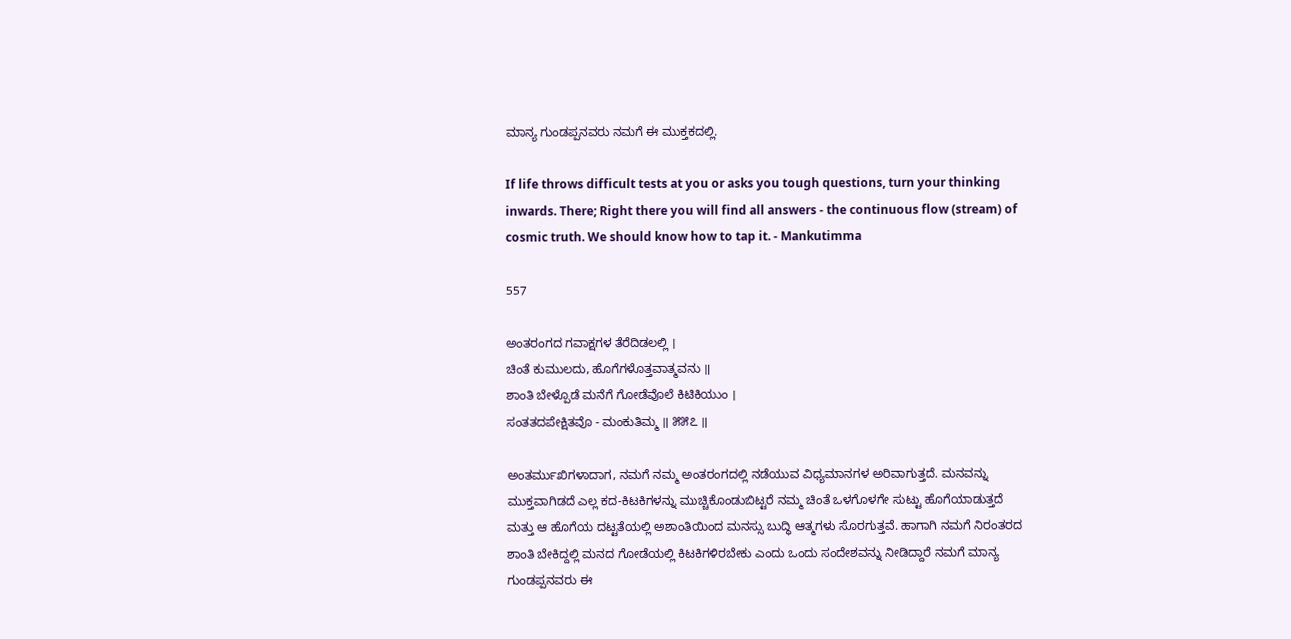ಮಾನ್ಯ ಗುಂಡಪ್ಪನವರು ನಮಗೆ ಈ ಮುಕ್ತಕದಲ್ಲಿ.

If life throws difficult tests at you or asks you tough questions, turn your thinking inwards. There; Right there you will find all answers - the continuous flow (stream) of cosmic truth. We should know how to tap it. - Mankutimma

557

ಅಂತರಂಗದ ಗವಾಕ್ಷಗಳ ತೆರೆದಿಡಲಲ್ಲಿ ।
ಚಿಂತೆ ಕುಮುಲದು, ಹೊಗೆಗಳೊತ್ತವಾತ್ಮವನು ॥
ಶಾಂತಿ ಬೇಳ್ಪೊಡೆ ಮನೆಗೆ ಗೋಡೆವೊಲೆ ಕಿಟಿಕಿಯುಂ ।
ಸಂತತದಪೇಕ್ಷಿತವೊ - ಮಂಕುತಿಮ್ಮ ॥ ೫೫೭ ॥

ಅಂತರ್ಮುಖಿಗಳಾದಾಗ, ನಮಗೆ ನಮ್ಮ ಅಂತರಂಗದಲ್ಲಿ ನಡೆಯುವ ವಿಧ್ಯಮಾನಗಳ ಅರಿವಾಗುತ್ತದೆ. ಮನವನ್ನು ಮುಕ್ತವಾಗಿಡದೆ ಎಲ್ಲ ಕದ-ಕಿಟಕಿಗಳನ್ನು ಮುಚ್ಚಿಕೊಂಡುಬಿಟ್ಟರೆ ನಮ್ಮ ಚಿಂತೆ ಒಳಗೊಳಗೇ ಸುಟ್ಟು ಹೊಗೆಯಾಡುತ್ತದೆ ಮತ್ತು ಆ ಹೊಗೆಯ ದಟ್ಟತೆಯಲ್ಲಿ ಅಶಾಂತಿಯಿಂದ ಮನಸ್ಸು ಬುದ್ಧಿ ಆತ್ಮಗಳು ಸೊರಗುತ್ತವೆ. ಹಾಗಾಗಿ ನಮಗೆ ನಿರಂತರದ ಶಾಂತಿ ಬೇಕಿದ್ದಲ್ಲಿ ಮನದ ಗೋಡೆಯಲ್ಲಿ ಕಿಟಕಿಗಳಿರಬೇಕು ಎಂದು ಒಂದು ಸಂದೇಶವನ್ನು ನೀಡಿದ್ದಾರೆ ನಮಗೆ ಮಾನ್ಯ ಗುಂಡಪ್ಪನವರು ಈ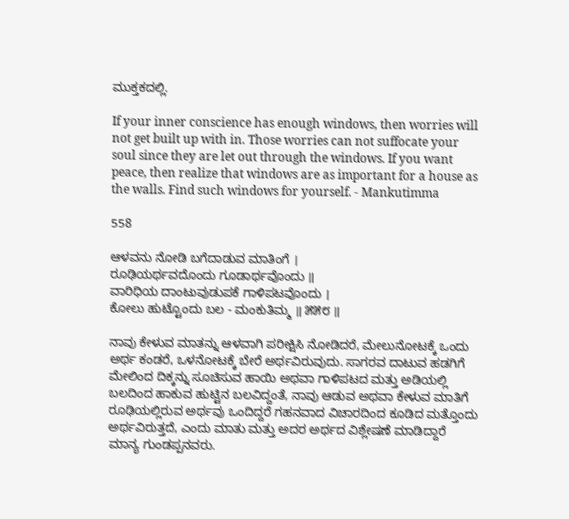ಮುಕ್ತಕದಲ್ಲಿ.

If your inner conscience has enough windows, then worries will not get built up with in. Those worries can not suffocate your soul since they are let out through the windows. If you want peace, then realize that windows are as important for a house as the walls. Find such windows for yourself. - Mankutimma

558

ಆಳವನು ನೋಡಿ ಬಗೆದಾಡುವ ಮಾತಿಂಗೆ ।
ರೂಢಿಯರ್ಥವದೊಂದು ಗೂಡಾರ್ಥವೊಂದು ॥
ವಾರಿಧಿಯ ದಾಂಟುವುಡುಪಕೆ ಗಾಳಿಪಟವೊಂದು ।
ಕೋಲು ಹುಟ್ಟೊಂದು ಬಲ - ಮಂಕುತಿಮ್ಮ ॥ ೫೫೮ ॥

ನಾವು ಕೇಳುವ ಮಾತನ್ನು ಆಳವಾಗಿ ಪರೀಕ್ಷಿಸಿ ನೋಡಿದರೆ, ಮೇಲುನೋಟಕ್ಕೆ ಒಂದು ಅರ್ಥ ಕಂಡರೆ, ಒಳನೋಟಕ್ಕೆ ಬೇರೆ ಅರ್ಥವಿರುವುದು. ಸಾಗರವ ದಾಟುವ ಹಡಗಿಗೆ ಮೇಲಿಂದ ದಿಕ್ಕನ್ನು ಸೂಚಿಸುವ ಹಾಯಿ ಅಥವಾ ಗಾಳಿಪಟದ ಮತ್ತು ಅಡಿಯಲ್ಲಿ ಬಲದಿಂದ ಹಾಕುವ ಹುಟ್ಟಿನ ಬಲವಿದ್ದಂತೆ, ನಾವು ಆಡುವ ಅಥವಾ ಕೇಳುವ ಮಾತಿಗೆ ರೂಢಿಯಲ್ಲಿರುವ ಅರ್ಥವು ಒಂದಿದ್ದರೆ ಗಹನವಾದ ವಿಚಾರದಿಂದ ಕೂಡಿದ ಮತ್ತೊಂದು ಅರ್ಥವಿರುತ್ತದೆ, ಎಂದು ಮಾತು ಮತ್ತು ಅದರ ಅರ್ಥದ ವಿಶ್ಲೇಷಣೆ ಮಾಡಿದ್ದಾರೆ ಮಾನ್ಯ ಗುಂಡಪ್ಪನವರು.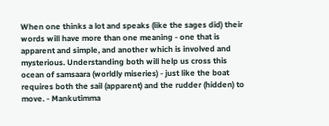When one thinks a lot and speaks (like the sages did) their words will have more than one meaning - one that is apparent and simple, and another which is involved and mysterious. Understanding both will help us cross this ocean of samsaara (worldly miseries) - just like the boat requires both the sail (apparent) and the rudder (hidden) to move. - Mankutimma